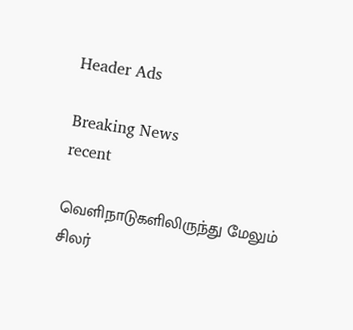Header Ads

Breaking News
recent

வெளிநாடுகளிலிருந்து மேலும் சிலர்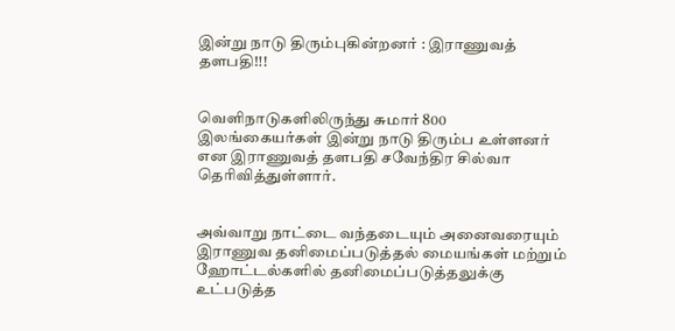இன்று நாடு திரும்புகின்றனர் : இராணுவத் தளபதி!!!


வெளிநாடுகளிலிருந்து சுமார் 800 இலங்கையர்கள் இன்று நாடு திரும்ப உள்ளனர் என இராணுவத் தளபதி சவேந்திர சில்வா தெரிவித்துள்ளார்.


அவ்வாறு நாட்டை வந்தடையும் அனைவரையும் இராணுவ தனிமைப்படுத்தல் மையங்கள் மற்றும் ஹோட்டல்களில் தனிமைப்படுத்தலுக்கு உட்படுத்த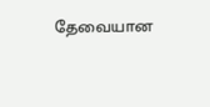தேவையான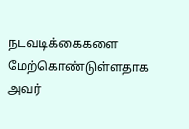நடவடிக்கைகளை மேற்கொண்டுள்ளதாக அவர்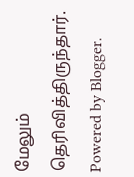மேலும் தெரிவித்திருந்தார்.
Powered by Blogger.